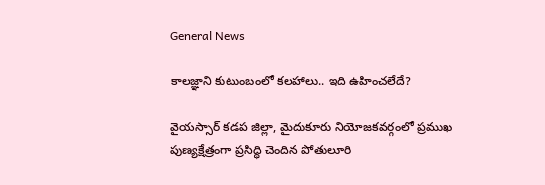General News

కాలజ్ఞాని కుటుంబంలో కలహాలు.. ఇది ఉహించలేదే?

వైయస్సార్ కడప జిల్లా, మైదుకూరు నియోజకవర్గంలో ప్రముఖ పుణ్యక్షేత్రంగా ప్రసిద్ధి చెందిన పోతులూరి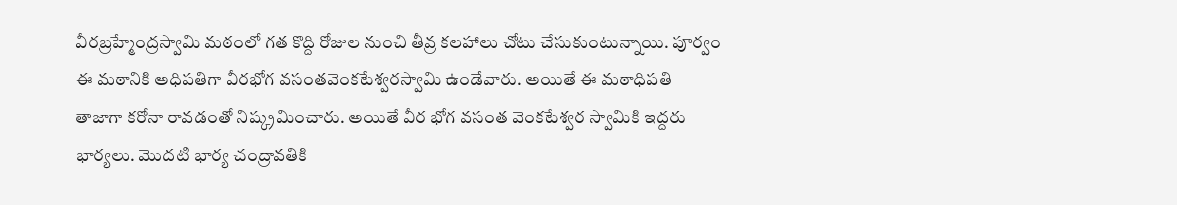వీరబ్రహ్మేంద్రస్వామి మఠంలో గత కొద్ది రోజుల నుంచి తీవ్ర కలహాలు చోటు చేసుకుంటున్నాయి. పూర్వం ఈ మఠానికి అధిపతిగా వీరభోగ వసంతవెంకటేశ్వరస్వామి ఉండేవారు. అయితే ఈ మఠాధిపతి తాజాగా కరోనా రావడంతో నిష్క్రమించారు. అయితే వీర భోగ వసంత వెంకటేశ్వర స్వామికి ఇద్దరు భార్యలు. మొదటి భార్య చంద్రావతికి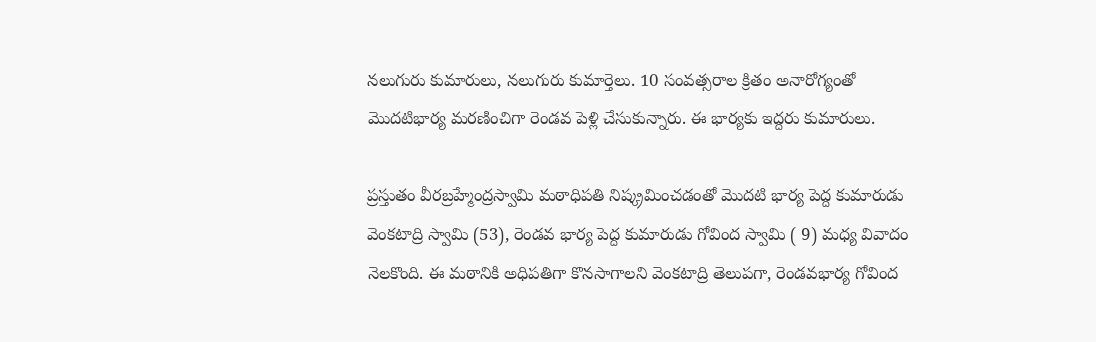నలుగురు కుమారులు, నలుగురు కుమార్తెలు. 10 సంవత్సరాల క్రితం అనారోగ్యంతో మొదటిభార్య మరణించిగా రెండవ పెళ్లి చేసుకున్నారు. ఈ భార్యకు ఇద్దరు కుమారులు.

ప్రస్తుతం వీరబ్రహ్మేంద్రస్వామి మఠాధిపతి నిష్క్రమించడంతో మొదటి భార్య పెద్ద కుమారుడు వెంకటాద్రి స్వామి (53), రెండవ భార్య పెద్ద కుమారుడు గోవింద స్వామి ( 9) మధ్య వివాదం నెలకొంది. ఈ మఠానికి అధిపతిగా కొనసాగాలని వెంకటాద్రి తెలుపగా, రెండవభార్య గోవింద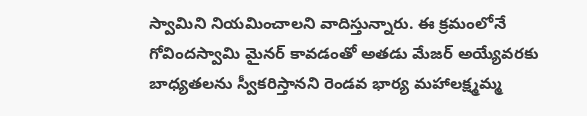స్వామిని నియమించాలని వాదిస్తున్నారు. ఈ క్రమంలోనే గోవిందస్వామి మైనర్ కావడంతో అతడు మేజర్ అయ్యేవరకు బాధ్యతలను స్వీకరిస్తానని రెండవ భార్య మహాలక్ష్మమ్మ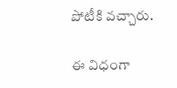పోటీకి వచ్చారు.

ఈ విధంగా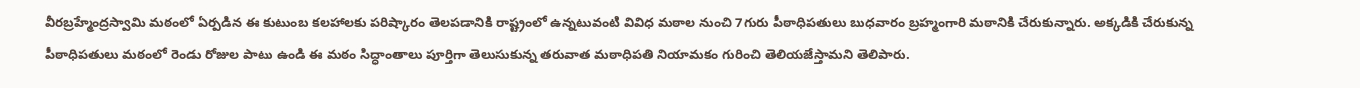వీరబ్రహ్మేంద్రస్వామి మఠంలో ఏర్పడిన ఈ కుటుంబ కలహాలకు పరిష్కారం తెలపడానికి రాష్ట్రంలో ఉన్నటువంటి వివిధ మఠాల నుంచి 7గురు పీఠాధిపతులు బుధవారం బ్రహ్మంగారి మఠానికి చేరుకున్నారు. అక్కడికి చేరుకున్న పీఠాధిపతులు మఠంలో రెండు రోజుల పాటు ఉండి ఈ మఠం సిద్ధాంతాలు పూర్తిగా తెలుసుకున్న తరువాత మఠాధిపతి నియామకం గురించి తెలియజేస్తామని తెలిపారు.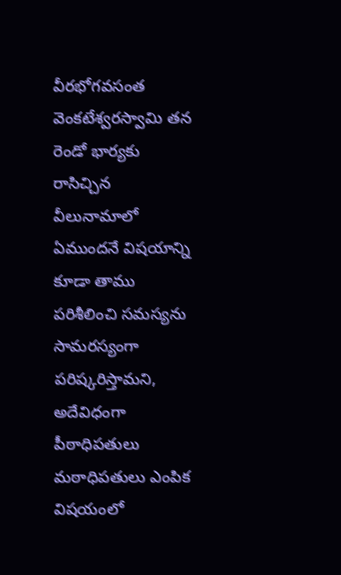వీరభోగవసంత వెంకటేశ్వరస్వామి తన రెండో భార్యకు రాసిచ్చిన వీలునామాలో ఏముందనే విషయాన్ని కూడా తాము పరిశీలించి సమస్యను సామరస్యంగా పరిష్కరిస్తామని, అదేవిధంగా పీఠాధిపతులు మఠాధిపతులు ఎంపిక విషయంలో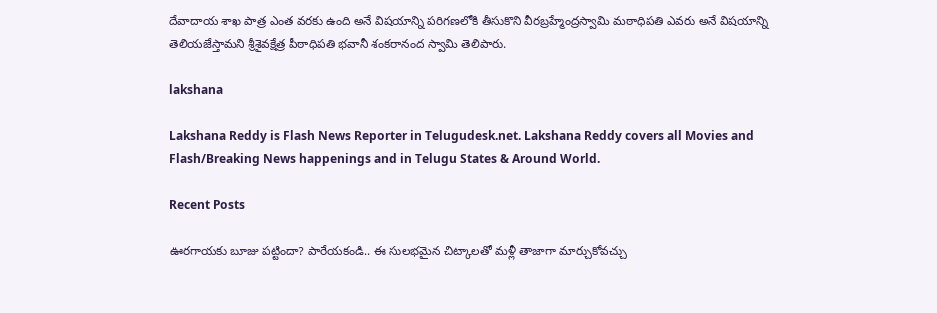దేవాదాయ శాఖ పాత్ర ఎంత వరకు ఉంది అనే విషయాన్ని పరిగణలోకి తీసుకొని వీరబ్రహ్మేంద్రస్వామి మఠాధిపతి ఎవరు అనే విషయాన్ని తెలియజేస్తామని శ్రీశైవక్షేత్ర పీఠాధిపతి భవానీ శంకరానంద స్వామి తెలిపారు.

lakshana

Lakshana Reddy is Flash News Reporter in Telugudesk.net. Lakshana Reddy covers all Movies and Flash/Breaking News happenings and in Telugu States & Around World.

Recent Posts

ఊరగాయకు బూజు పట్టిందా? పారేయకండి.. ఈ సులభమైన చిట్కాలతో మళ్లీ తాజాగా మార్చుకోవచ్చు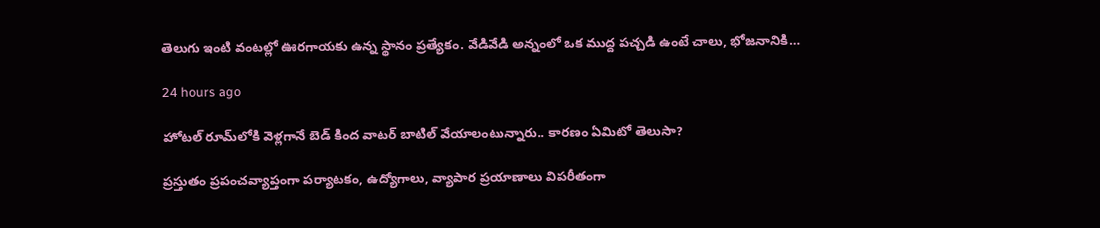తెలుగు ఇంటి వంటల్లో ఊరగాయకు ఉన్న స్థానం ప్రత్యేకం. వేడివేడి అన్నంలో ఒక ముద్ద పచ్చడి ఉంటే చాలు, భోజనానికి…

24 hours ago

హోటల్ రూమ్‌లోకి వెళ్లగానే బెడ్ కింద వాటర్ బాటిల్ వేయాలంటున్నారు.. కారణం ఏమిటో తెలుసా?

ప్రస్తుతం ప్రపంచవ్యాప్తంగా పర్యాటకం, ఉద్యోగాలు, వ్యాపార ప్రయాణాలు విపరీతంగా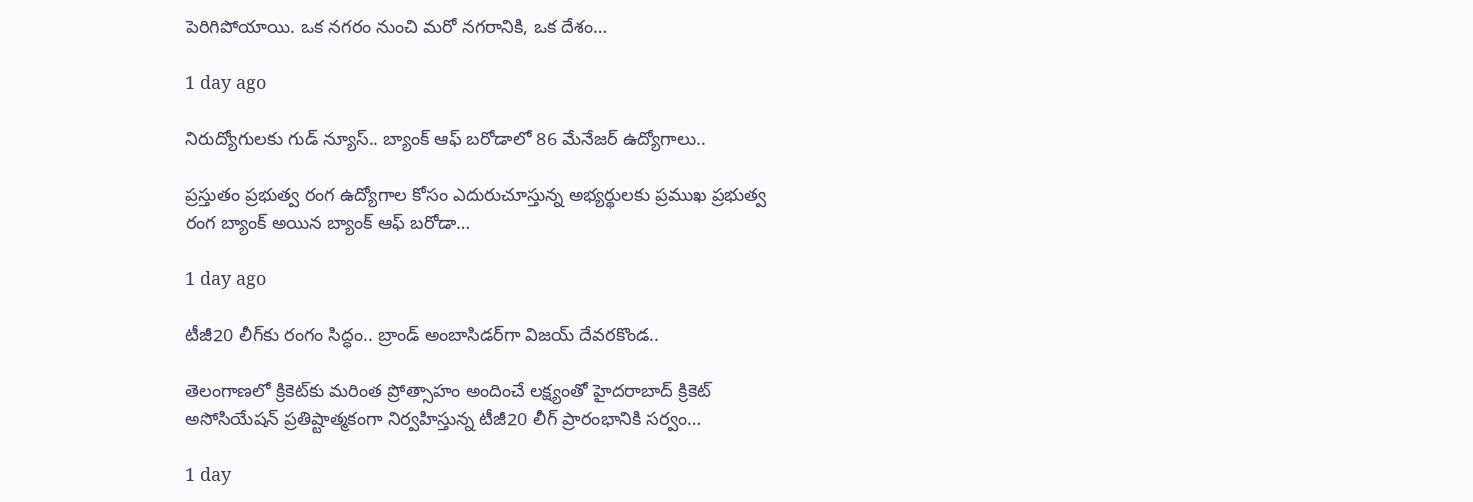పెరిగిపోయాయి. ఒక నగరం నుంచి మరో నగరానికి, ఒక దేశం…

1 day ago

నిరుద్యోగులకు గుడ్ న్యూస్.. బ్యాంక్ ఆఫ్ బరోడాలో 86 మేనేజర్ ఉద్యోగాలు..

ప్రస్తుతం ప్రభుత్వ రంగ ఉద్యోగాల కోసం ఎదురుచూస్తున్న అభ్యర్థులకు ప్రముఖ ప్రభుత్వ రంగ బ్యాంక్ అయిన బ్యాంక్ ఆఫ్ బరోడా…

1 day ago

టీజీ20 లీగ్‌కు రంగం సిద్ధం.. బ్రాండ్ అంబాసిడర్‌గా విజయ్ దేవరకొండ..

తెలంగాణలో క్రికెట్‌కు మరింత ప్రోత్సాహం అందించే లక్ష్యంతో హైదరాబాద్ క్రికెట్ అసోసియేషన్ ప్రతిష్టాత్మకంగా నిర్వహిస్తున్న టీజీ20 లీగ్ ప్రారంభానికి సర్వం…

1 day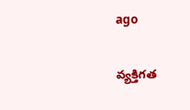ago

వ్యక్తిగత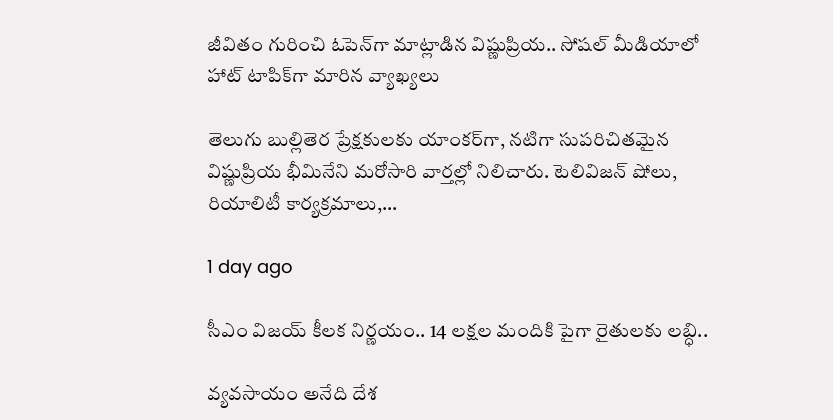జీవితం గురించి ఓపెన్‌గా మాట్లాడిన విష్ణుప్రియ.. సోషల్ మీడియాలో హాట్ టాపిక్‌గా మారిన వ్యాఖ్యలు

తెలుగు బుల్లితెర ప్రేక్షకులకు యాంకర్‌గా, నటిగా సుపరిచితమైన విష్ణుప్రియ భీమినేని మరోసారి వార్తల్లో నిలిచారు. టెలివిజన్ షోలు, రియాలిటీ కార్యక్రమాలు,…

1 day ago

సీఎం విజయ్ కీలక నిర్ణయం.. 14 లక్షల మందికి పైగా రైతులకు లబ్ధి..

వ్యవసాయం అనేది దేశ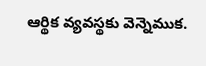ఆర్థిక వ్యవస్థకు వెన్నెముక.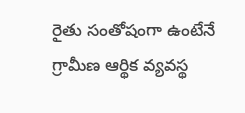రైతు సంతోషంగా ఉంటేనే గ్రామీణ ఆర్థిక వ్యవస్థ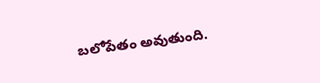బలోపేతం అవుతుంది.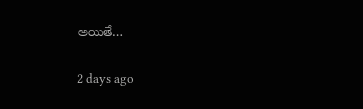అయితే…

2 days ago